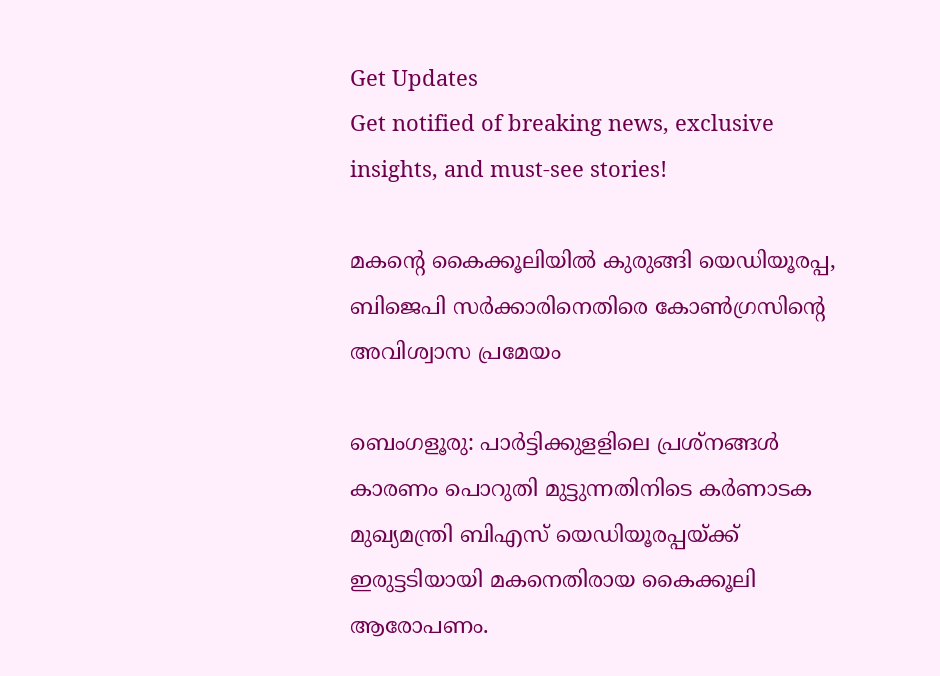Get Updates
Get notified of breaking news, exclusive insights, and must-see stories!

മകന്റെ കൈക്കൂലിയില്‍ കുരുങ്ങി യെഡിയൂരപ്പ, ബിജെപി സര്‍ക്കാരിനെതിരെ കോണ്‍ഗ്രസിന്റെ അവിശ്വാസ പ്രമേയം

ബെംഗളൂരു: പാര്‍ട്ടിക്കുളളിലെ പ്രശ്‌നങ്ങള്‍ കാരണം പൊറുതി മുട്ടുന്നതിനിടെ കര്‍ണാടക മുഖ്യമന്ത്രി ബിഎസ് യെഡിയൂരപ്പയ്ക്ക് ഇരുട്ടടിയായി മകനെതിരായ കൈക്കൂലി ആരോപണം.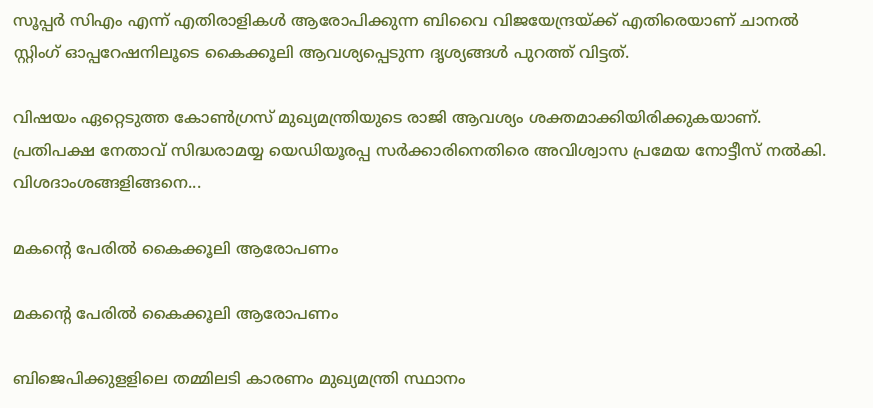സൂപ്പര്‍ സിഎം എന്ന് എതിരാളികള്‍ ആരോപിക്കുന്ന ബിവൈ വിജയേന്ദ്രയ്ക്ക് എതിരെയാണ് ചാനല്‍ സ്റ്റിംഗ് ഓപ്പറേഷനിലൂടെ കൈക്കൂലി ആവശ്യപ്പെടുന്ന ദൃശ്യങ്ങള്‍ പുറത്ത് വിട്ടത്.

വിഷയം ഏറ്റെടുത്ത കോണ്‍ഗ്രസ് മുഖ്യമന്ത്രിയുടെ രാജി ആവശ്യം ശക്തമാക്കിയിരിക്കുകയാണ്. പ്രതിപക്ഷ നേതാവ് സിദ്ധരാമയ്യ യെഡിയൂരപ്പ സര്‍ക്കാരിനെതിരെ അവിശ്വാസ പ്രമേയ നോട്ടീസ് നല്‍കി. വിശദാംശങ്ങളിങ്ങനെ...

മകന്റെ പേരില്‍ കൈക്കൂലി ആരോപണം

മകന്റെ പേരില്‍ കൈക്കൂലി ആരോപണം

ബിജെപിക്കുളളിലെ തമ്മിലടി കാരണം മുഖ്യമന്ത്രി സ്ഥാനം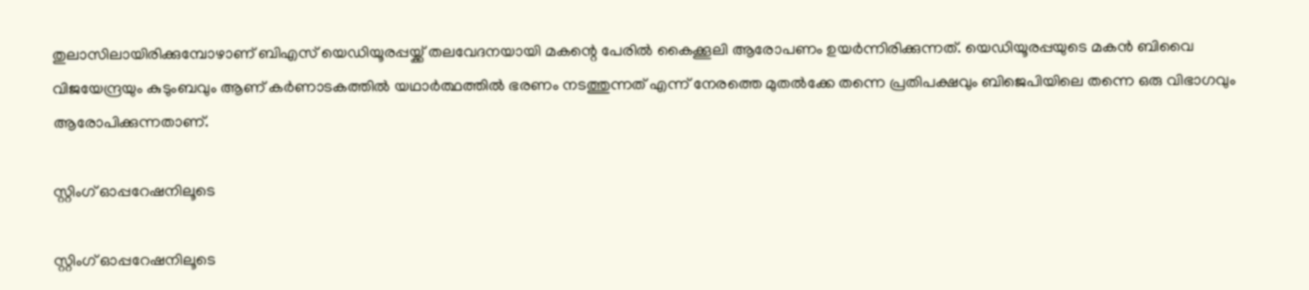തുലാസിലായിരിക്കുമ്പോഴാണ് ബിഎസ് യെഡിയൂരപ്പയ്ക്ക് തലവേദനയായി മകന്റെ പേരില്‍ കൈക്കൂലി ആരോപണം ഉയര്‍ന്നിരിക്കുന്നത്. യെഡിയൂരപ്പയുടെ മകന്‍ ബിവൈ വിജയേന്ദ്രയും കുടുംബവും ആണ് കര്‍ണാടകത്തില്‍ യഥാര്‍ത്ഥത്തില്‍ ഭരണം നടത്തുന്നത് എന്ന് നേരത്തെ മുതല്‍ക്കേ തന്നെ പ്രതിപക്ഷവും ബിജെപിയിലെ തന്നെ ഒരു വിഭാഗവും ആരോപിക്കുന്നതാണ്.

സ്റ്റിംഗ് ഓപ്പറേഷനിലൂടെ

സ്റ്റിംഗ് ഓപ്പറേഷനിലൂടെ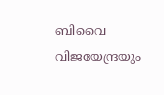ബിവൈ വിജയേന്ദ്രയും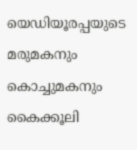യെഡിയൂരപ്പയുടെ മരുമകനും കൊച്ചുമകനും കൈക്കൂലി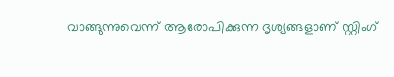വാങ്ങുന്നുവെന്ന് ആരോപിക്കുന്ന ദൃശ്യങ്ങളാണ് സ്റ്റിംഗ്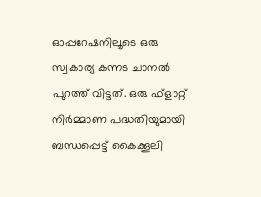ഓപ്പറേഷനിലൂടെ ഒരു സ്വകാര്യ കന്നട ചാനല്‍ പുറത്ത് വിട്ടത്. ഒരു ഫ്‌ളാറ്റ് നിര്‍മ്മാണ പദ്ധതിയുമായി ബന്ധപ്പെട്ട് കൈക്കൂലി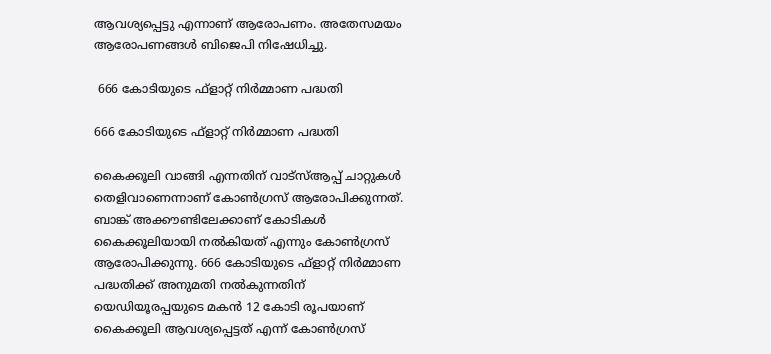ആവശ്യപ്പെട്ടു എന്നാണ് ആരോപണം. അതേസമയം ആരോപണങ്ങള്‍ ബിജെപി നിഷേധിച്ചു.

 666 കോടിയുടെ ഫ്‌ളാറ്റ് നിര്‍മ്മാണ പദ്ധതി

666 കോടിയുടെ ഫ്‌ളാറ്റ് നിര്‍മ്മാണ പദ്ധതി

കൈക്കൂലി വാങ്ങി എന്നതിന് വാട്‌സ്ആപ്പ് ചാറ്റുകള്‍ തെളിവാണെന്നാണ് കോണ്‍ഗ്രസ് ആരോപിക്കുന്നത്. ബാങ്ക് അക്കൗണ്ടിലേക്കാണ് കോടികള്‍ കൈക്കൂലിയായി നല്‍കിയത് എന്നും കോണ്‍ഗ്രസ് ആരോപിക്കുന്നു. 666 കോടിയുടെ ഫ്‌ളാറ്റ് നിര്‍മ്മാണ പദ്ധതിക്ക് അനുമതി നല്‍കുന്നതിന് യെഡിയൂരപ്പയുടെ മകന്‍ 12 കോടി രൂപയാണ് കൈക്കൂലി ആവശ്യപ്പെട്ടത് എന്ന് കോണ്‍ഗ്രസ്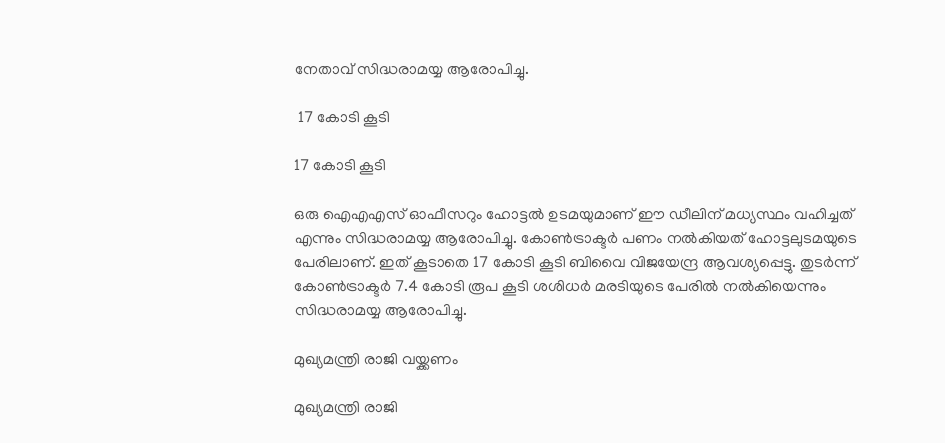നേതാവ് സിദ്ധരാമയ്യ ആരോപിച്ചു.

 17 കോടി കൂടി

17 കോടി കൂടി

ഒരു ഐഎഎസ് ഓഫീസറും ഹോട്ടല്‍ ഉടമയുമാണ് ഈ ഡീലിന് മധ്യസ്ഥം വഹിച്ചത് എന്നും സിദ്ധരാമയ്യ ആരോപിച്ചു. കോണ്‍ട്രാക്ടര്‍ പണം നല്‍കിയത് ഹോട്ടലുടമയുടെ പേരിലാണ്. ഇത് കൂടാതെ 17 കോടി കൂടി ബിവൈ വിജയേന്ദ്ര ആവശ്യപ്പെട്ടു. തുടര്‍ന്ന് കോണ്‍ട്രാക്ടര്‍ 7.4 കോടി രൂപ കൂടി ശശിധര്‍ മരടിയുടെ പേരില്‍ നല്‍കിയെന്നും സിദ്ധരാമയ്യ ആരോപിച്ചു.

മുഖ്യമന്ത്രി രാജി വയ്ക്കണം

മുഖ്യമന്ത്രി രാജി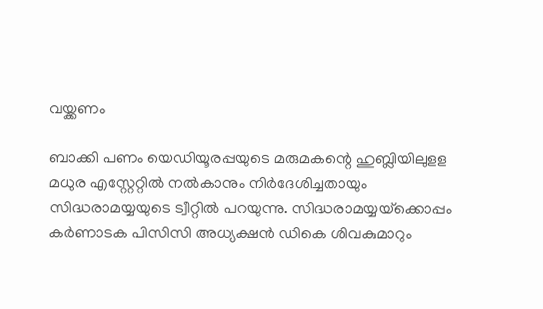വയ്ക്കണം

ബാക്കി പണം യെഡിയൂരപ്പയുടെ മരുമകന്റെ ഹുബ്ലിയിലുളള മധുര എസ്റ്റേറ്റില്‍ നല്‍കാനും നിര്‍ദേശിച്ചതായും സിദ്ധരാമയ്യയുടെ ട്വീറ്റില്‍ പറയുന്നു. സിദ്ധരാമയ്യയ്‌ക്കൊപ്പം കര്‍ണാടക പിസിസി അധ്യക്ഷന്‍ ഡികെ ശിവകുമാറും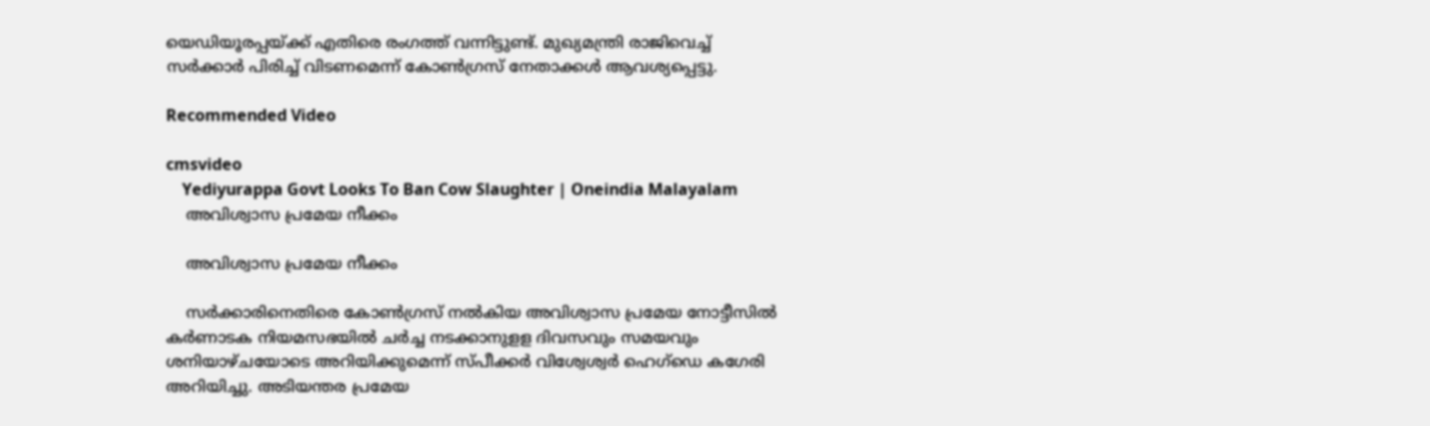യെഡിയൂരപ്പയ്ക്ക് എതിരെ രംഗത്ത് വന്നിട്ടുണ്ട്. മുഖ്യമന്ത്രി രാജിവെച്ച് സര്‍ക്കാര്‍ പിരിച്ച് വിടണമെന്ന് കോണ്‍ഗ്രസ് നേതാക്കള്‍ ആവശ്യപ്പെട്ടു.

Recommended Video

cmsvideo
    Yediyurappa Govt Looks To Ban Cow Slaughter | Oneindia Malayalam
    അവിശ്വാസ പ്രമേയ നീക്കം

    അവിശ്വാസ പ്രമേയ നീക്കം

    സര്‍ക്കാരിനെതിരെ കോണ്‍ഗ്രസ് നല്‍കിയ അവിശ്വാസ പ്രമേയ നോട്ടീസില്‍ കര്‍ണാടക നിയമസഭയില്‍ ചര്‍ച്ച നടക്കാനുളള ദിവസവും സമയവും ശനിയാഴ്ചയോടെ അറിയിക്കുമെന്ന് സ്പീക്കര്‍ വിശ്വേശ്വര്‍ ഹെഗ്‌ഡെ കഗേരി അറിയിച്ചു. അടിയന്തര പ്രമേയ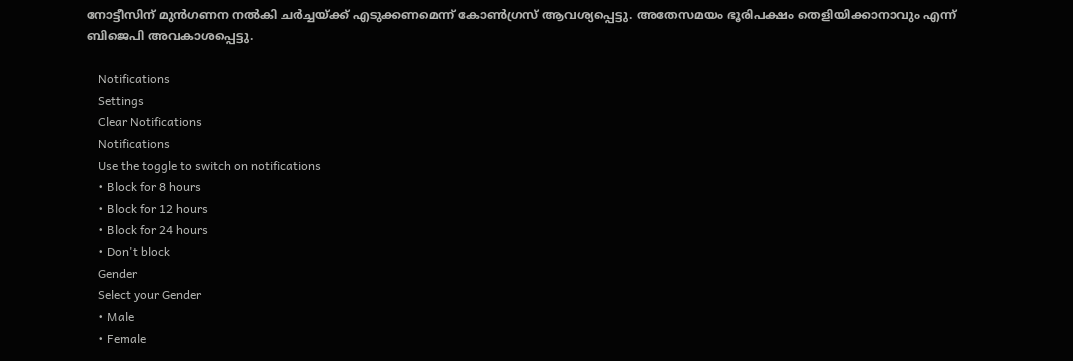നോട്ടീസിന് മുന്‍ഗണന നല്‍കി ചര്‍ച്ചയ്ക്ക് എടുക്കണമെന്ന് കോണ്‍ഗ്രസ് ആവശ്യപ്പെട്ടു. അതേസമയം ഭൂരിപക്ഷം തെളിയിക്കാനാവും എന്ന് ബിജെപി അവകാശപ്പെട്ടു.

    Notifications
    Settings
    Clear Notifications
    Notifications
    Use the toggle to switch on notifications
    • Block for 8 hours
    • Block for 12 hours
    • Block for 24 hours
    • Don't block
    Gender
    Select your Gender
    • Male
    • Female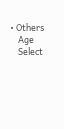• Others
    Age
    Select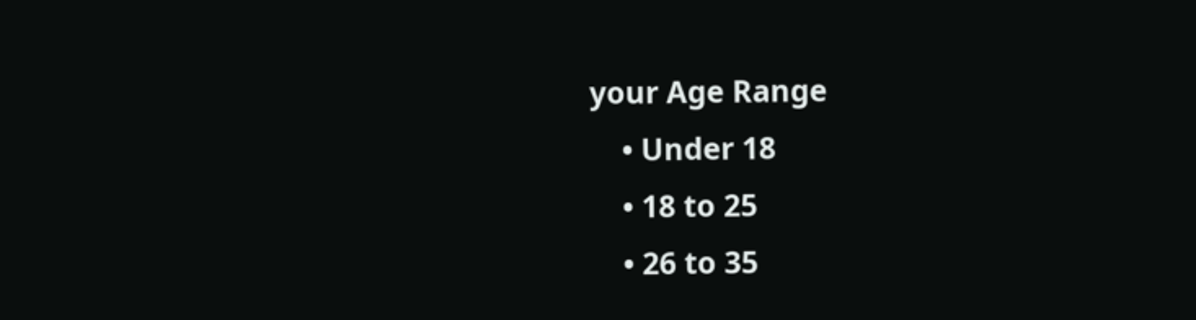your Age Range
    • Under 18
    • 18 to 25
    • 26 to 35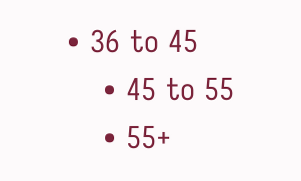• 36 to 45
    • 45 to 55
    • 55+